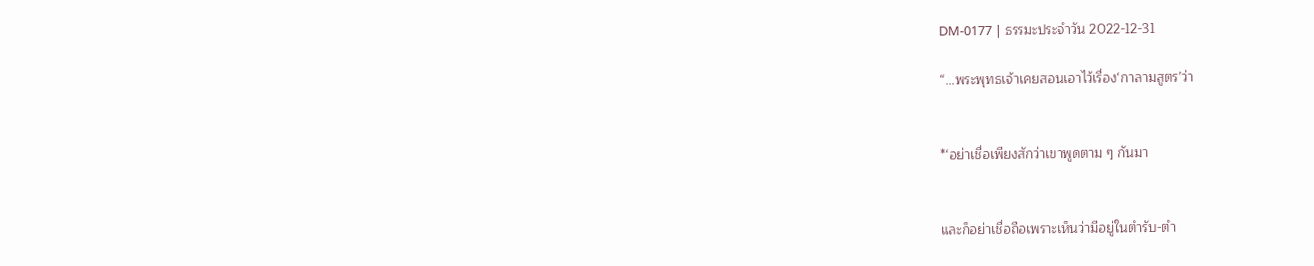DM-0177 | ธรรมะประจำวัน 2022-12-31

“…พระพุทธเจ้าเคยสอนเอาไว้เรื่อง‘กาลามสูตร’ว่า


*‘อย่าเชื่อเพียงสักว่าเขาพูดตาม ๆ กันมา


และก็อย่าเชื่อถือเพราะเห็นว่ามีอยู่ในตำรับ-ตำ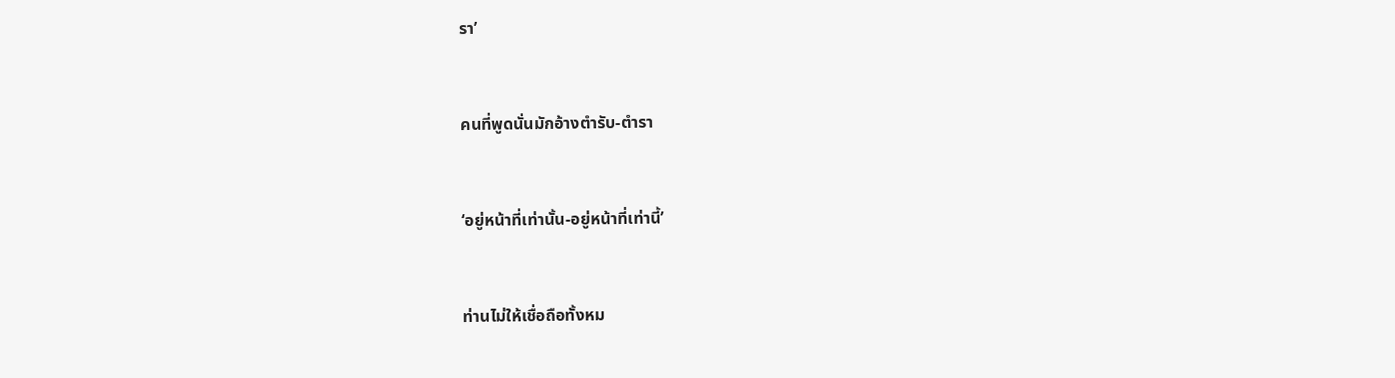รา’


คนที่พูดนั่นมักอ้างตำรับ-ตำรา


‘อยู่หน้าที่เท่านั้น-อยู่หน้าที่เท่านี้’


ท่านไม่ให้เชื่อถือทั้งหม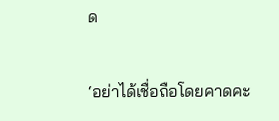ด


‘อย่าได้เชื่อถือโดยคาดคะ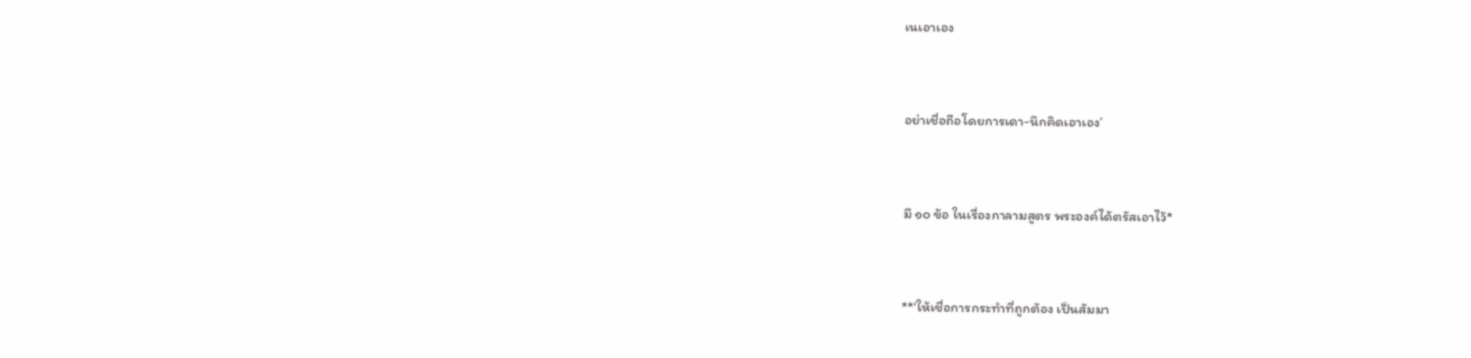เนเอาเอง


อย่าเชื่อถือโดยการเดา-นึกคิดเอาเอง’


มี ๑๐ ข้อ ในเรื่องกาลามสูตร พระองค์ได้ตรัสเอาไว้*


**‘ให้เชื่อการกระทำที่ถูกต้อง เป็นสัมมา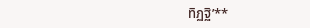ทิฏฐิ’**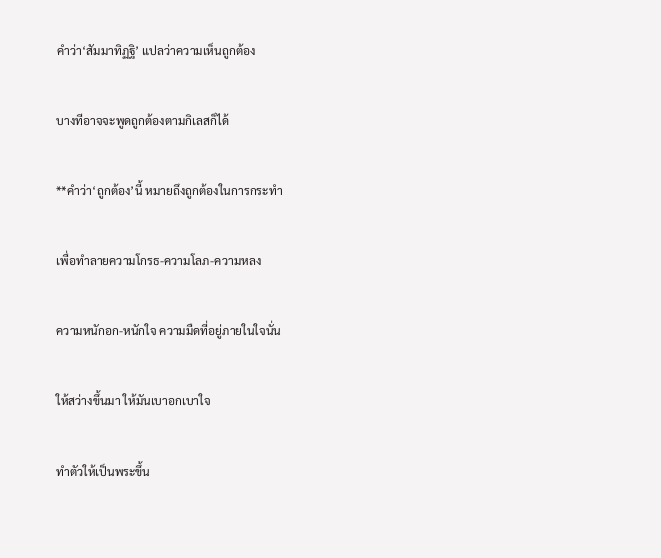คำว่า‘สัมมาทิฏฐิ’ แปลว่าความเห็นถูกต้อง


บางทีอาจจะพูดถูกต้องตามกิเลสก็ได้


**คำว่า‘ถูกต้อง’นี้ หมายถึงถูกต้องในการกระทำ


เพื่อทำลายความโกรธ-ความโลภ-ความหลง


ความหนักอก-หนักใจ ความมืดที่อยู่ภายในใจนั่น


ให้สว่างขึ้นมา ให้มันเบาอกเบาใจ


ทำตัวให้เป็นพระขึ้น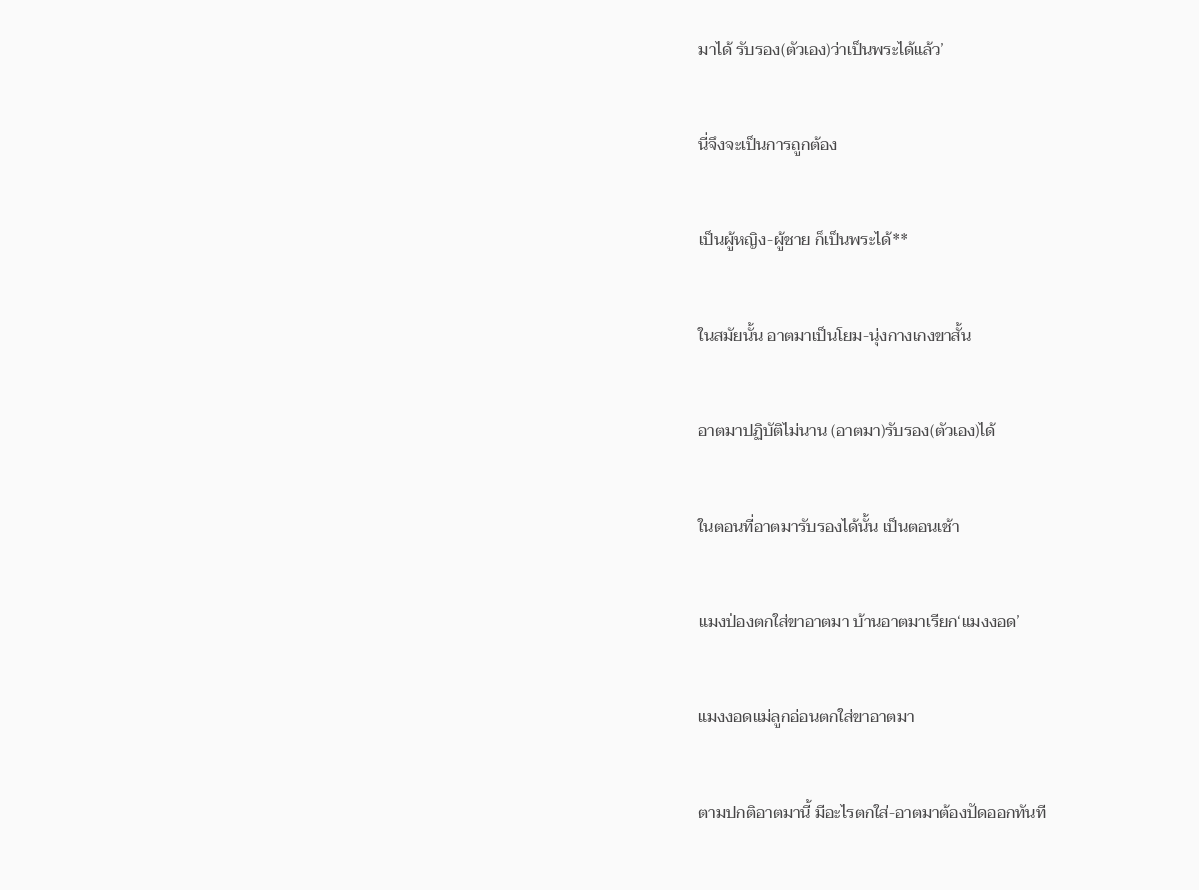มาได้ รับรอง(ตัวเอง)ว่าเป็นพระได้แล้ว’


นี่จึงจะเป็นการถูกต้อง


เป็นผู้หญิง-ผู้ชาย ก็เป็นพระได้**


ในสมัยนั้น อาตมาเป็นโยม-นุ่งกางเกงขาสั้น


อาตมาปฏิบัติไม่นาน (อาตมา)รับรอง(ตัวเอง)ได้


ในตอนที่อาตมารับรองได้นั้น เป็นตอนเช้า


แมงป่องตกใส่ขาอาตมา บ้านอาตมาเรียก‘แมงงอด’


แมงงอดแม่ลูกอ่อนตกใส่ขาอาตมา


ตามปกติอาตมานี้ มีอะไรตกใส่-อาตมาต้องปัดออกทันที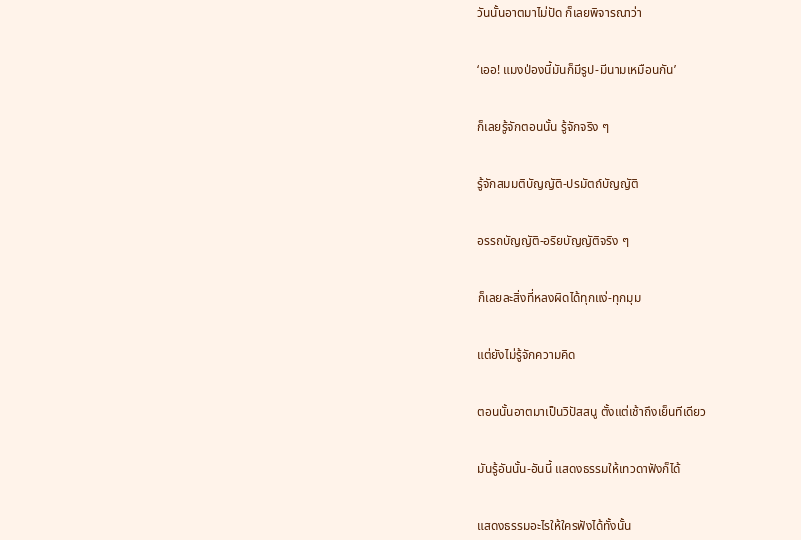วันนั้นอาตมาไม่ปัด ก็เลยพิจารณาว่า


‘เออ! แมงป่องนี้มันก็มีรูป-มีนามเหมือนกัน’


ก็เลยรู้จักตอนนั้น รู้จักจริง ๆ


รู้จักสมมติบัญญัติ-ปรมัตถ์บัญญัติ


อรรถบัญญัติ-อริยบัญญัติจริง ๆ


ก็เลยละสิ่งที่หลงผิดได้ทุกแง่-ทุกมุม


แต่ยังไม่รู้จักความคิด


ตอนนั้นอาตมาเป็นวิปัสสนู ตั้งแต่เช้าถึงเย็นทีเดียว


มันรู้อันนั้น-อันนี้ แสดงธรรมให้เทวดาฟังก็ได้


แสดงธรรมอะไรให้ใครฟังได้ทั้งนั้น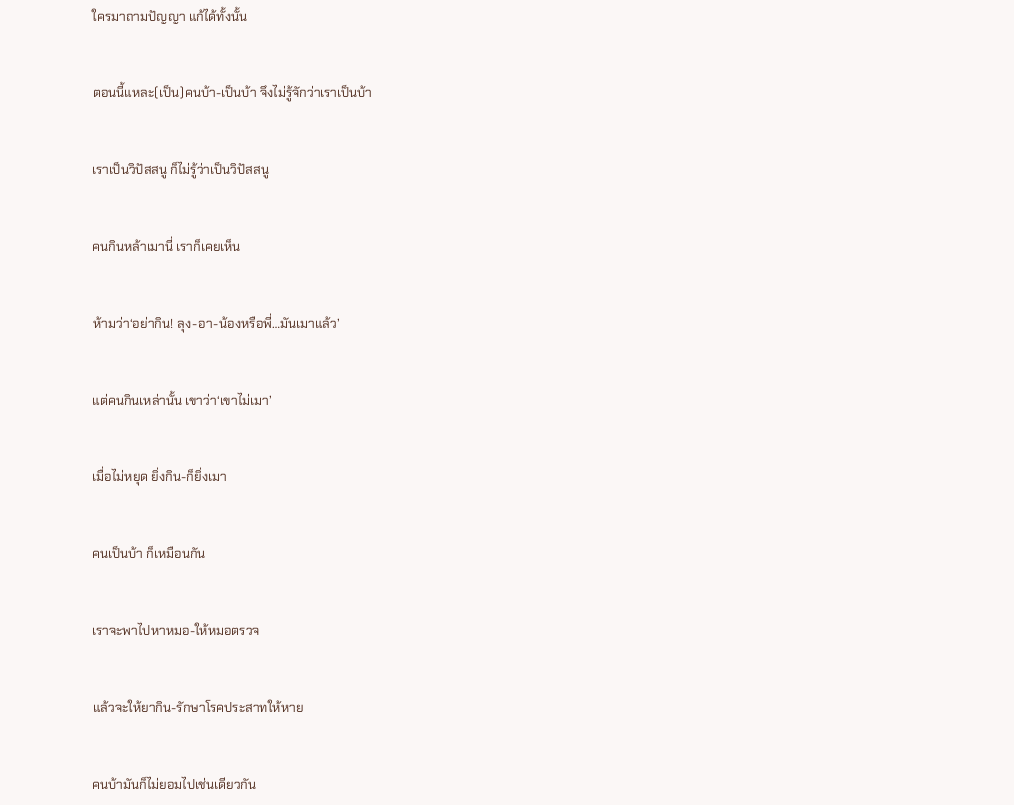ใครมาถามปัญญา แก้ได้ทั้งนั้น


ตอนนี้แหละ(เป็น)คนบ้า-เป็นบ้า จึงไม่รู้จักว่าเราเป็นบ้า


เราเป็นวิปัสสนู ก็ไม่รู้ว่าเป็นวิปัสสนู


คนกินหล้าเมานี่ เราก็เคยเห็น


ห้ามว่า‘อย่ากิน! ลุง-อา-น้องหรือพี่…มันเมาแล้ว’


แต่คนกินเหล่านั้น เขาว่า‘เขาไม่เมา’


เมื่อไม่หยุด ยิ่งกิน-ก็ยิ่งเมา


คนเป็นบ้า ก็เหมือนกัน


เราจะพาไปหาหมอ-ให้หมอตรวจ


แล้วจะให้ยากิน-รักษาโรคประสาทให้หาย


คนบ้ามันก็ไม่ยอมไปเช่นเดียวกัน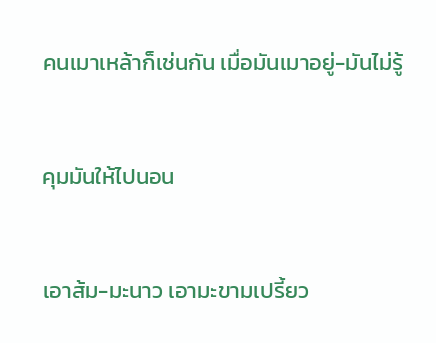คนเมาเหล้าก็เช่นกัน เมื่อมันเมาอยู่-มันไม่รู้


คุมมันให้ไปนอน


เอาส้ม-มะนาว เอามะขามเปรี้ยว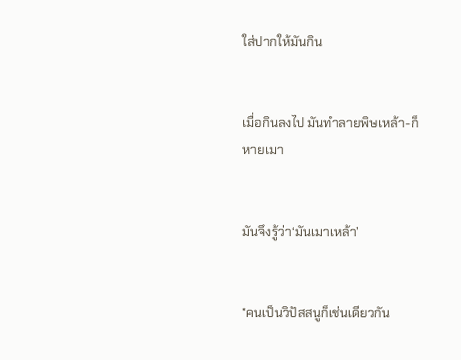ใส่ปากให้มันกิน


เมื่อกินลงไป มันทำลายพิษเหล้า-ก็หายเมา


มันจึงรู้ว่า‘มันเมาเหล้า’


*คนเป็นวิปัสสนูก็เช่นเดียวกัน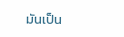มันเป็น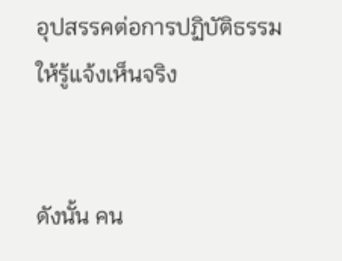อุปสรรคต่อการปฏิบัติธรรมให้รู้แจ้งเห็นจริง


ดังนั้น คน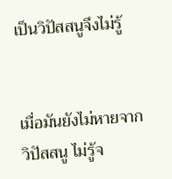เป็นวิปัสสนูจึงไม่รู้


เมื่อมันยังไม่หายจากวิปัสสนู ไม่รู้จ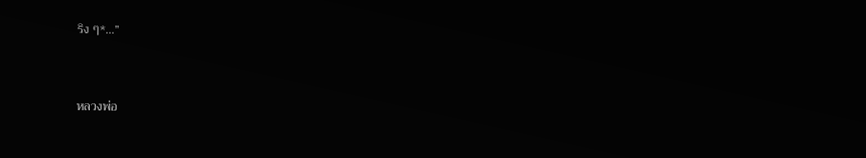ริง ๆ*…”


หลวงพ่อ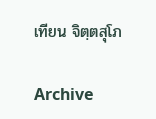เทียน จิตฺตสุโภ

Archive